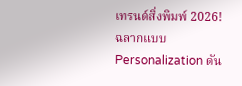เทรนด์สิ่งพิมพ์ 2026! ฉลากแบบ Personalization ดัน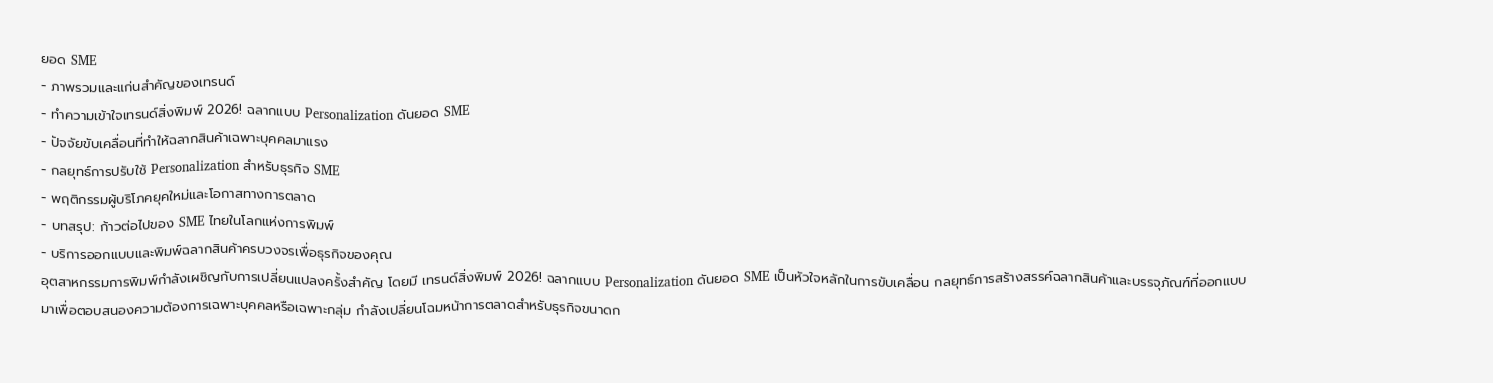ยอด SME
- ภาพรวมและแก่นสำคัญของเทรนด์
- ทำความเข้าใจเทรนด์สิ่งพิมพ์ 2026! ฉลากแบบ Personalization ดันยอด SME
- ปัจจัยขับเคลื่อนที่ทำให้ฉลากสินค้าเฉพาะบุคคลมาแรง
- กลยุทธ์การปรับใช้ Personalization สำหรับธุรกิจ SME
- พฤติกรรมผู้บริโภคยุคใหม่และโอกาสทางการตลาด
- บทสรุป: ก้าวต่อไปของ SME ไทยในโลกแห่งการพิมพ์
- บริการออกแบบและพิมพ์ฉลากสินค้าครบวงจรเพื่อธุรกิจของคุณ
อุตสาหกรรมการพิมพ์กำลังเผชิญกับการเปลี่ยนแปลงครั้งสำคัญ โดยมี เทรนด์สิ่งพิมพ์ 2026! ฉลากแบบ Personalization ดันยอด SME เป็นหัวใจหลักในการขับเคลื่อน กลยุทธ์การสร้างสรรค์ฉลากสินค้าและบรรจุภัณฑ์ที่ออกแบบมาเพื่อตอบสนองความต้องการเฉพาะบุคคลหรือเฉพาะกลุ่ม กำลังเปลี่ยนโฉมหน้าการตลาดสำหรับธุรกิจขนาดก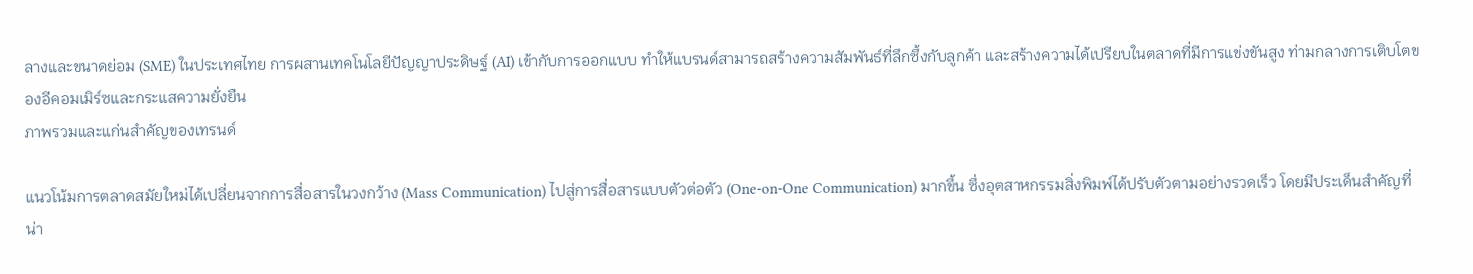ลางและขนาดย่อม (SME) ในประเทศไทย การผสานเทคโนโลยีปัญญาประดิษฐ์ (AI) เข้ากับการออกแบบ ทำให้แบรนด์สามารถสร้างความสัมพันธ์ที่ลึกซึ้งกับลูกค้า และสร้างความได้เปรียบในตลาดที่มีการแข่งขันสูง ท่ามกลางการเติบโตของอีคอมเมิร์ซและกระแสความยั่งยืน
ภาพรวมและแก่นสำคัญของเทรนด์

แนวโน้มการตลาดสมัยใหม่ได้เปลี่ยนจากการสื่อสารในวงกว้าง (Mass Communication) ไปสู่การสื่อสารแบบตัวต่อตัว (One-on-One Communication) มากขึ้น ซึ่งอุตสาหกรรมสิ่งพิมพ์ได้ปรับตัวตามอย่างรวดเร็ว โดยมีประเด็นสำคัญที่น่า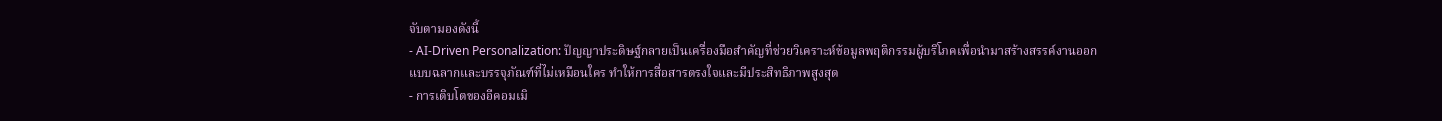จับตามองดังนี้
- AI-Driven Personalization: ปัญญาประดิษฐ์กลายเป็นเครื่องมือสำคัญที่ช่วยวิเคราะห์ข้อมูลพฤติกรรมผู้บริโภคเพื่อนำมาสร้างสรรค์งานออกแบบฉลากและบรรจุภัณฑ์ที่ไม่เหมือนใคร ทำให้การสื่อสารตรงใจและมีประสิทธิภาพสูงสุด
- การเติบโตของอีคอมเมิ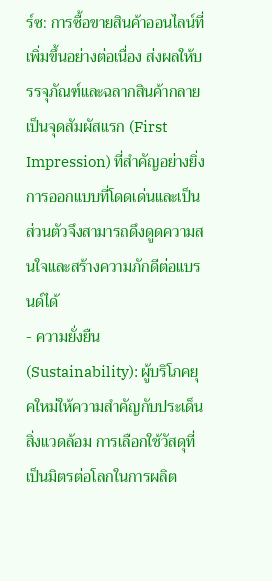ร์ซ: การซื้อขายสินค้าออนไลน์ที่เพิ่มขึ้นอย่างต่อเนื่อง ส่งผลให้บรรจุภัณฑ์และฉลากสินค้ากลายเป็นจุดสัมผัสแรก (First Impression) ที่สำคัญอย่างยิ่ง การออกแบบที่โดดเด่นและเป็นส่วนตัวจึงสามารถดึงดูดความสนใจและสร้างความภักดีต่อแบรนด์ได้
- ความยั่งยืน (Sustainability): ผู้บริโภคยุคใหม่ให้ความสำคัญกับประเด็นสิ่งแวดล้อม การเลือกใช้วัสดุที่เป็นมิตรต่อโลกในการผลิต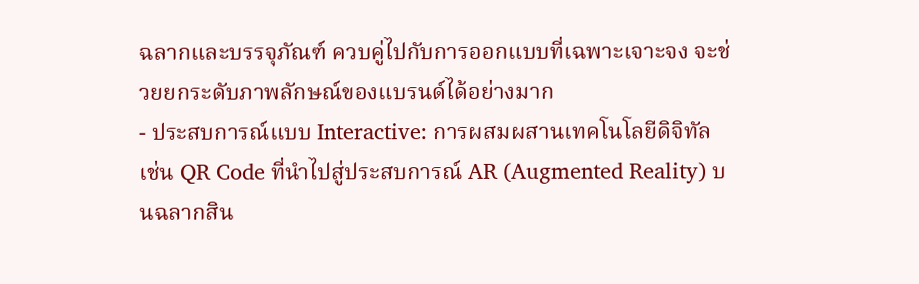ฉลากและบรรจุภัณฑ์ ควบคู่ไปกับการออกแบบที่เฉพาะเจาะจง จะช่วยยกระดับภาพลักษณ์ของแบรนด์ได้อย่างมาก
- ประสบการณ์แบบ Interactive: การผสมผสานเทคโนโลยีดิจิทัล เช่น QR Code ที่นำไปสู่ประสบการณ์ AR (Augmented Reality) บนฉลากสิน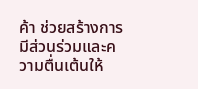ค้า ช่วยสร้างการมีส่วนร่วมและความตื่นเต้นให้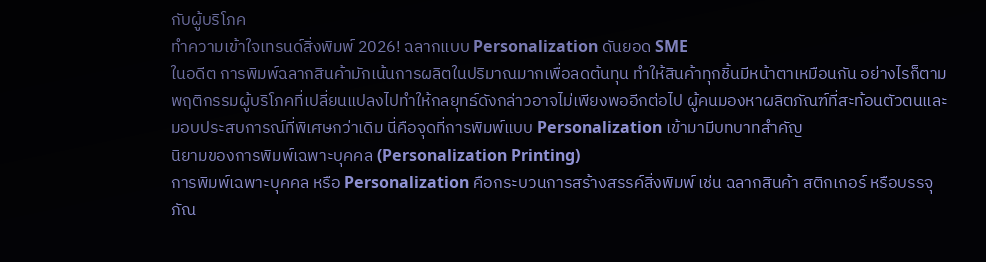กับผู้บริโภค
ทำความเข้าใจเทรนด์สิ่งพิมพ์ 2026! ฉลากแบบ Personalization ดันยอด SME
ในอดีต การพิมพ์ฉลากสินค้ามักเน้นการผลิตในปริมาณมากเพื่อลดต้นทุน ทำให้สินค้าทุกชิ้นมีหน้าตาเหมือนกัน อย่างไรก็ตาม พฤติกรรมผู้บริโภคที่เปลี่ยนแปลงไปทำให้กลยุทธ์ดังกล่าวอาจไม่เพียงพออีกต่อไป ผู้คนมองหาผลิตภัณฑ์ที่สะท้อนตัวตนและมอบประสบการณ์ที่พิเศษกว่าเดิม นี่คือจุดที่การพิมพ์แบบ Personalization เข้ามามีบทบาทสำคัญ
นิยามของการพิมพ์เฉพาะบุคคล (Personalization Printing)
การพิมพ์เฉพาะบุคคล หรือ Personalization คือกระบวนการสร้างสรรค์สิ่งพิมพ์ เช่น ฉลากสินค้า สติกเกอร์ หรือบรรจุภัณ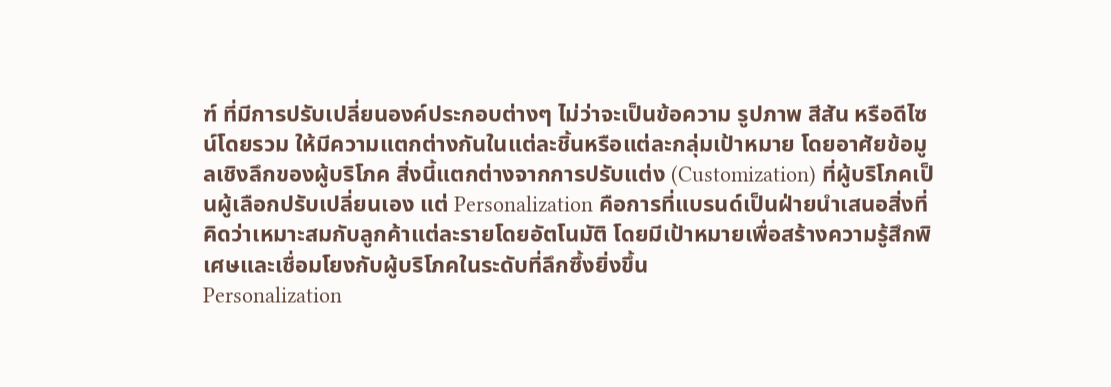ฑ์ ที่มีการปรับเปลี่ยนองค์ประกอบต่างๆ ไม่ว่าจะเป็นข้อความ รูปภาพ สีสัน หรือดีไซน์โดยรวม ให้มีความแตกต่างกันในแต่ละชิ้นหรือแต่ละกลุ่มเป้าหมาย โดยอาศัยข้อมูลเชิงลึกของผู้บริโภค สิ่งนี้แตกต่างจากการปรับแต่ง (Customization) ที่ผู้บริโภคเป็นผู้เลือกปรับเปลี่ยนเอง แต่ Personalization คือการที่แบรนด์เป็นฝ่ายนำเสนอสิ่งที่คิดว่าเหมาะสมกับลูกค้าแต่ละรายโดยอัตโนมัติ โดยมีเป้าหมายเพื่อสร้างความรู้สึกพิเศษและเชื่อมโยงกับผู้บริโภคในระดับที่ลึกซึ้งยิ่งขึ้น
Personalization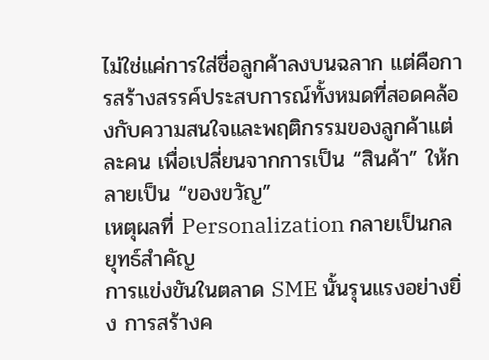ไม่ใช่แค่การใส่ชื่อลูกค้าลงบนฉลาก แต่คือการสร้างสรรค์ประสบการณ์ทั้งหมดที่สอดคล้องกับความสนใจและพฤติกรรมของลูกค้าแต่ละคน เพื่อเปลี่ยนจากการเป็น “สินค้า” ให้กลายเป็น “ของขวัญ”
เหตุผลที่ Personalization กลายเป็นกลยุทธ์สำคัญ
การแข่งขันในตลาด SME นั้นรุนแรงอย่างยิ่ง การสร้างค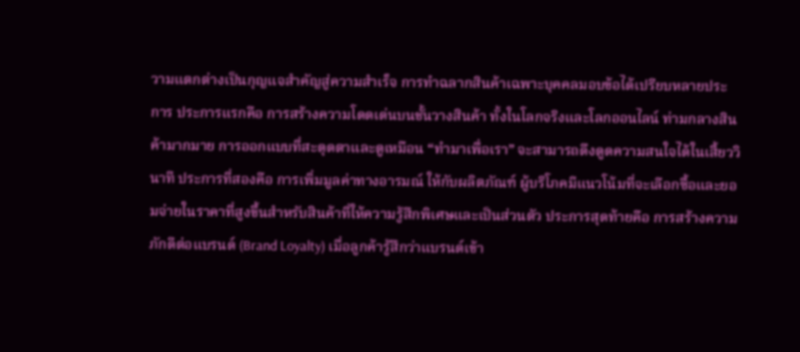วามแตกต่างเป็นกุญแจสำคัญสู่ความสำเร็จ การทำฉลากสินค้าเฉพาะบุคคลมอบข้อได้เปรียบหลายประการ ประการแรกคือ การสร้างความโดดเด่นบนชั้นวางสินค้า ทั้งในโลกจริงและโลกออนไลน์ ท่ามกลางสินค้ามากมาย การออกแบบที่สะดุดตาและดูเหมือน “ทำมาเพื่อเรา” จะสามารถดึงดูดความสนใจได้ในเสี้ยววินาที ประการที่สองคือ การเพิ่มมูลค่าทางอารมณ์ ให้กับผลิตภัณฑ์ ผู้บริโภคมีแนวโน้มที่จะเลือกซื้อและยอมจ่ายในราคาที่สูงขึ้นสำหรับสินค้าที่ให้ความรู้สึกพิเศษและเป็นส่วนตัว ประการสุดท้ายคือ การสร้างความภักดีต่อแบรนด์ (Brand Loyalty) เมื่อลูกค้ารู้สึกว่าแบรนด์เข้า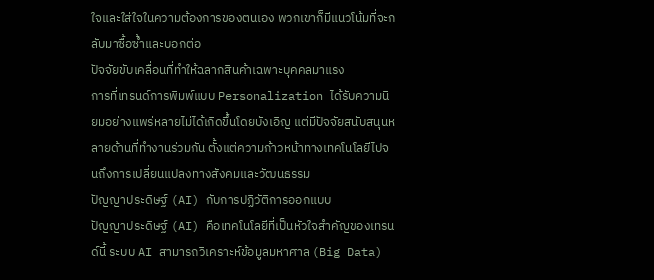ใจและใส่ใจในความต้องการของตนเอง พวกเขาก็มีแนวโน้มที่จะกลับมาซื้อซ้ำและบอกต่อ
ปัจจัยขับเคลื่อนที่ทำให้ฉลากสินค้าเฉพาะบุคคลมาแรง
การที่เทรนด์การพิมพ์แบบ Personalization ได้รับความนิยมอย่างแพร่หลายไม่ได้เกิดขึ้นโดยบังเอิญ แต่มีปัจจัยสนับสนุนหลายด้านที่ทำงานร่วมกัน ตั้งแต่ความก้าวหน้าทางเทคโนโลยีไปจนถึงการเปลี่ยนแปลงทางสังคมและวัฒนธรรม
ปัญญาประดิษฐ์ (AI) กับการปฏิวัติการออกแบบ
ปัญญาประดิษฐ์ (AI) คือเทคโนโลยีที่เป็นหัวใจสำคัญของเทรนด์นี้ ระบบ AI สามารถวิเคราะห์ข้อมูลมหาศาล (Big Data)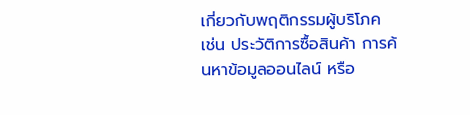เกี่ยวกับพฤติกรรมผู้บริโภค เช่น ประวัติการซื้อสินค้า การค้นหาข้อมูลออนไลน์ หรือ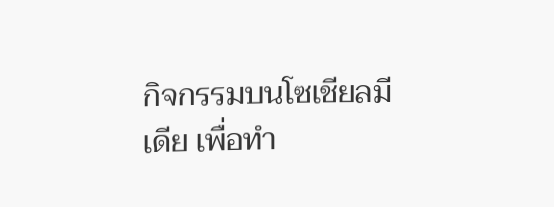กิจกรรมบนโซเชียลมีเดีย เพื่อทำ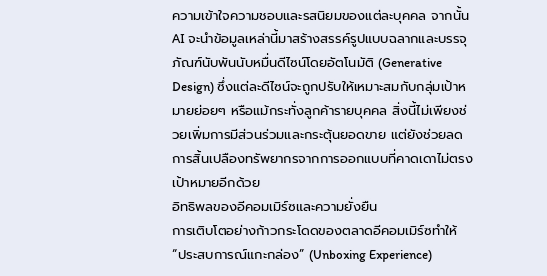ความเข้าใจความชอบและรสนิยมของแต่ละบุคคล จากนั้น AI จะนำข้อมูลเหล่านี้มาสร้างสรรค์รูปแบบฉลากและบรรจุภัณฑ์นับพันนับหมื่นดีไซน์โดยอัตโนมัติ (Generative Design) ซึ่งแต่ละดีไซน์จะถูกปรับให้เหมาะสมกับกลุ่มเป้าหมายย่อยๆ หรือแม้กระทั่งลูกค้ารายบุคคล สิ่งนี้ไม่เพียงช่วยเพิ่มการมีส่วนร่วมและกระตุ้นยอดขาย แต่ยังช่วยลดการสิ้นเปลืองทรัพยากรจากการออกแบบที่คาดเดาไม่ตรงเป้าหมายอีกด้วย
อิทธิพลของอีคอมเมิร์ซและความยั่งยืน
การเติบโตอย่างก้าวกระโดดของตลาดอีคอมเมิร์ซทำให้ “ประสบการณ์แกะกล่อง” (Unboxing Experience)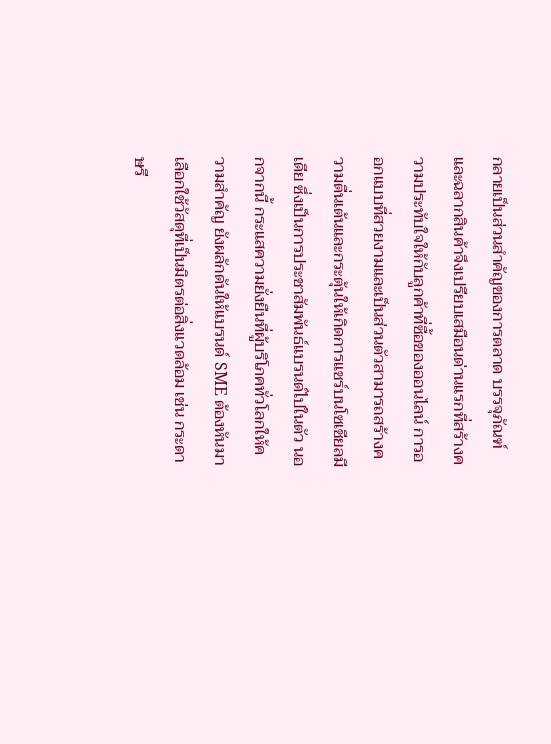กลายเป็นส่วนสำคัญของการตลาด บรรจุภัณฑ์และฉลากสินค้าจึงเปรียบเสมือนด่านแรกที่สร้างความประทับใจให้กับลูกค้าที่ซื้อของออนไลน์ การออกแบบที่สวยงามและเป็นส่วนตัวสามารถสร้างความตื่นเต้นและกระตุ้นให้เกิดการแชร์บนโซเชียลมีเดีย ซึ่งเป็นการประชาสัมพันธ์แบรนด์ไปในตัว นอกจากนี้ กระแสความยั่งยืนที่ผู้บริโภคทั่วโลกให้ความสำคัญ ยังผลักดันให้แบรนด์ SME ต้องหันมาเลือกใช้วัสดุที่เป็นมิตรต่อสิ่งแวดล้อม เช่น กระดาษรี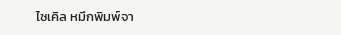ไซเคิล หมึกพิมพ์จา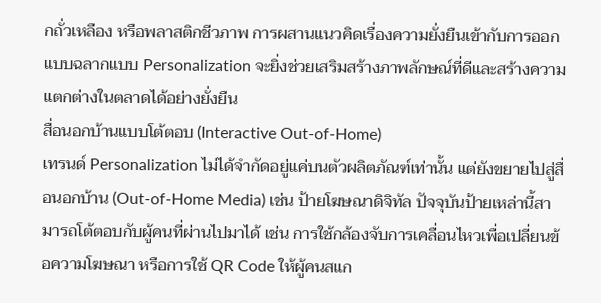กถั่วเหลือง หรือพลาสติกชีวภาพ การผสานแนวคิดเรื่องความยั่งยืนเข้ากับการออกแบบฉลากแบบ Personalization จะยิ่งช่วยเสริมสร้างภาพลักษณ์ที่ดีและสร้างความแตกต่างในตลาดได้อย่างยั่งยืน
สื่อนอกบ้านแบบโต้ตอบ (Interactive Out-of-Home)
เทรนด์ Personalization ไม่ได้จำกัดอยู่แค่บนตัวผลิตภัณฑ์เท่านั้น แต่ยังขยายไปสู่สื่อนอกบ้าน (Out-of-Home Media) เช่น ป้ายโฆษณาดิจิทัล ปัจจุบันป้ายเหล่านี้สามารถโต้ตอบกับผู้คนที่ผ่านไปมาได้ เช่น การใช้กล้องจับการเคลื่อนไหวเพื่อเปลี่ยนข้อความโฆษณา หรือการใช้ QR Code ให้ผู้คนสแก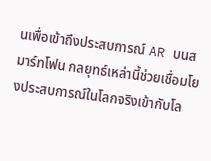นเพื่อเข้าถึงประสบการณ์ AR บนสมาร์ทโฟน กลยุทธ์เหล่านี้ช่วยเชื่อมโยงประสบการณ์ในโลกจริงเข้ากับโล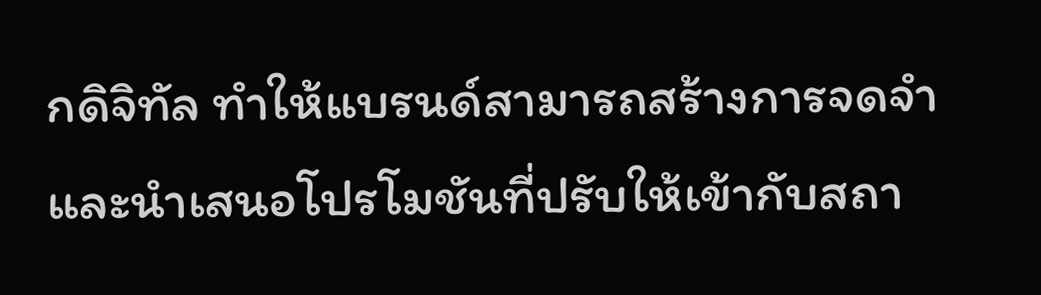กดิจิทัล ทำให้แบรนด์สามารถสร้างการจดจำและนำเสนอโปรโมชันที่ปรับให้เข้ากับสถา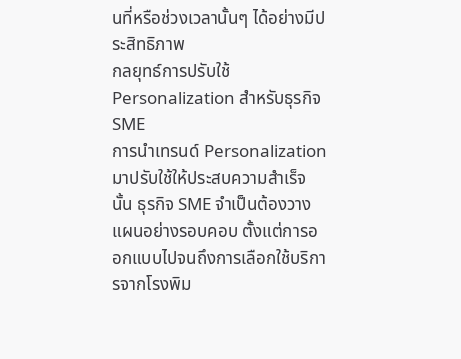นที่หรือช่วงเวลานั้นๆ ได้อย่างมีประสิทธิภาพ
กลยุทธ์การปรับใช้ Personalization สำหรับธุรกิจ SME
การนำเทรนด์ Personalization มาปรับใช้ให้ประสบความสำเร็จนั้น ธุรกิจ SME จำเป็นต้องวางแผนอย่างรอบคอบ ตั้งแต่การออกแบบไปจนถึงการเลือกใช้บริการจากโรงพิม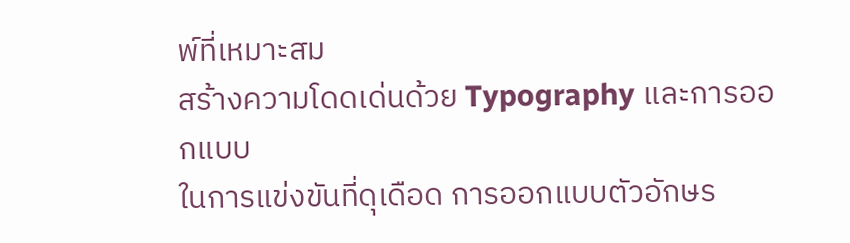พ์ที่เหมาะสม
สร้างความโดดเด่นด้วย Typography และการออกแบบ
ในการแข่งขันที่ดุเดือด การออกแบบตัวอักษร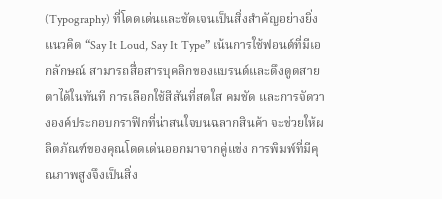(Typography) ที่โดดเด่นและชัดเจนเป็นสิ่งสำคัญอย่างยิ่ง แนวคิด “Say It Loud, Say It Type” เน้นการใช้ฟอนต์ที่มีเอกลักษณ์ สามารถสื่อสารบุคลิกของแบรนด์และดึงดูดสายตาได้ในทันที การเลือกใช้สีสันที่สดใส คมชัด และการจัดวางองค์ประกอบกราฟิกที่น่าสนใจบนฉลากสินค้า จะช่วยให้ผลิตภัณฑ์ของคุณโดดเด่นออกมาจากคู่แข่ง การพิมพ์ที่มีคุณภาพสูงจึงเป็นสิ่ง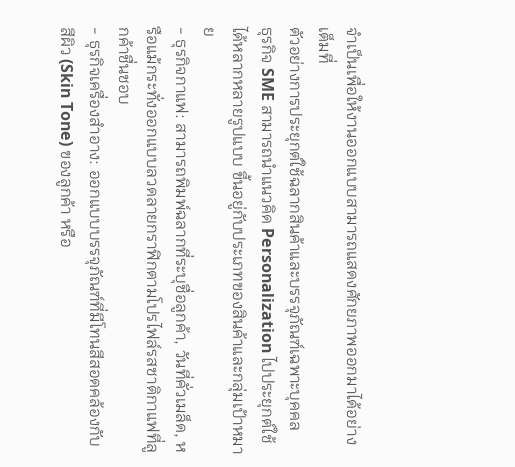จำเป็นเพื่อให้งานออกแบบสามารถแสดงศักยภาพออกมาได้อย่างเต็มที่
ตัวอย่างการประยุกต์ใช้ฉลากสินค้าและบรรจุภัณฑ์เฉพาะบุคคล
ธุรกิจ SME สามารถนำแนวคิด Personalization ไปประยุกต์ใช้ได้หลากหลายรูปแบบ ขึ้นอยู่กับประเภทของสินค้าและกลุ่มเป้าหมาย
- ธุรกิจกาแฟ: สามารถพิมพ์ฉลากที่ระบุชื่อลูกค้า, วันที่คั่วเมล็ด, หรือแม้กระทั่งออกแบบลวดลายกราฟิกตามโปรไฟล์รสชาติกาแฟที่ลูกค้าชื่นชอบ
- ธุรกิจเครื่องสำอาง: ออกแบบบรรจุภัณฑ์ที่มีโทนสีสอดคล้องกับสีผิว (Skin Tone) ของลูกค้า หรือ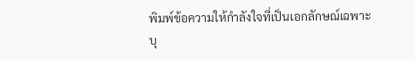พิมพ์ข้อความให้กำลังใจที่เป็นเอกลักษณ์เฉพาะบุ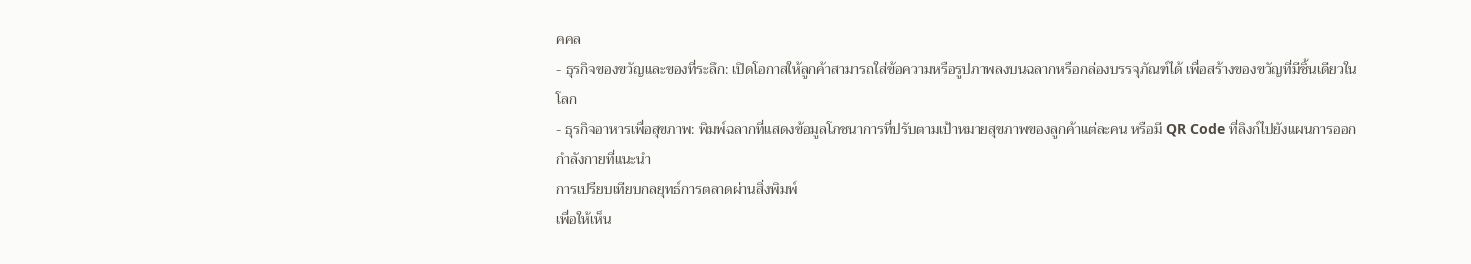คคล
- ธุรกิจของขวัญและของที่ระลึก: เปิดโอกาสให้ลูกค้าสามารถใส่ข้อความหรือรูปภาพลงบนฉลากหรือกล่องบรรจุภัณฑ์ได้ เพื่อสร้างของขวัญที่มีชิ้นเดียวในโลก
- ธุรกิจอาหารเพื่อสุขภาพ: พิมพ์ฉลากที่แสดงข้อมูลโภชนาการที่ปรับตามเป้าหมายสุขภาพของลูกค้าแต่ละคน หรือมี QR Code ที่ลิงก์ไปยังแผนการออกกำลังกายที่แนะนำ
การเปรียบเทียบกลยุทธ์การตลาดผ่านสิ่งพิมพ์
เพื่อให้เห็น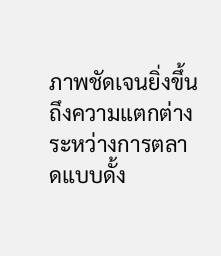ภาพชัดเจนยิ่งขึ้น ถึงความแตกต่างระหว่างการตลาดแบบดั้ง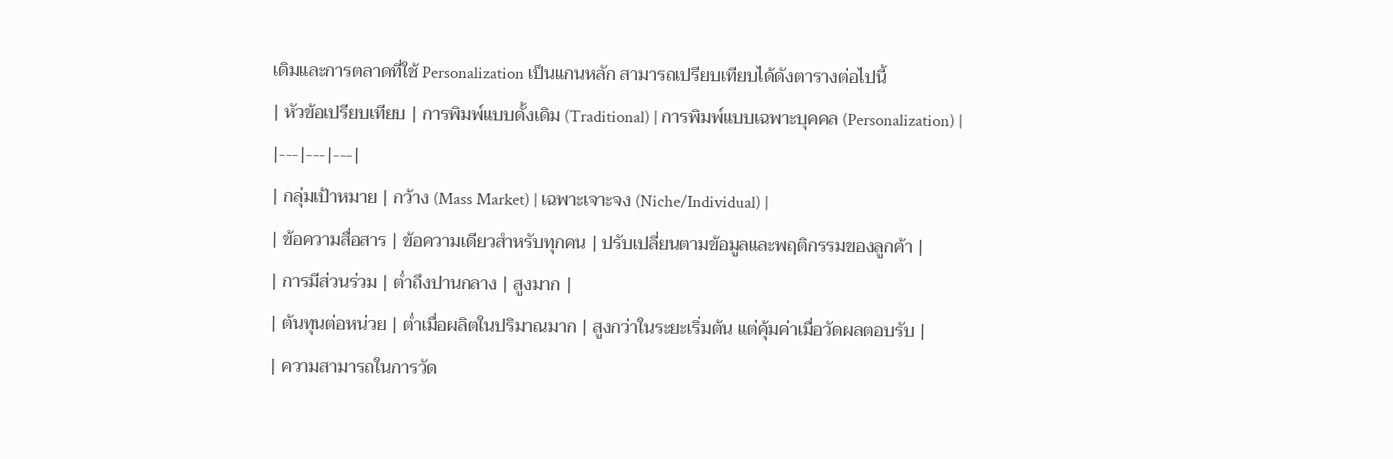เดิมและการตลาดที่ใช้ Personalization เป็นแกนหลัก สามารถเปรียบเทียบได้ดังตารางต่อไปนี้
| หัวข้อเปรียบเทียบ | การพิมพ์แบบดั้งเดิม (Traditional) | การพิมพ์แบบเฉพาะบุคคล (Personalization) |
|---|---|---|
| กลุ่มเป้าหมาย | กว้าง (Mass Market) | เฉพาะเจาะจง (Niche/Individual) |
| ข้อความสื่อสาร | ข้อความเดียวสำหรับทุกคน | ปรับเปลี่ยนตามข้อมูลและพฤติกรรมของลูกค้า |
| การมีส่วนร่วม | ต่ำถึงปานกลาง | สูงมาก |
| ต้นทุนต่อหน่วย | ต่ำเมื่อผลิตในปริมาณมาก | สูงกว่าในระยะเริ่มต้น แต่คุ้มค่าเมื่อวัดผลตอบรับ |
| ความสามารถในการวัด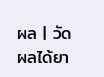ผล | วัดผลได้ยา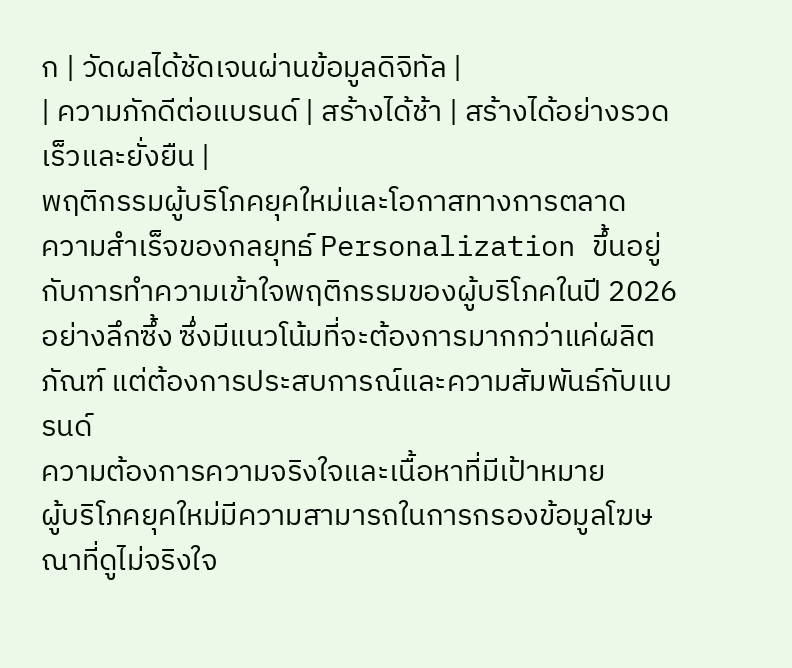ก | วัดผลได้ชัดเจนผ่านข้อมูลดิจิทัล |
| ความภักดีต่อแบรนด์ | สร้างได้ช้า | สร้างได้อย่างรวดเร็วและยั่งยืน |
พฤติกรรมผู้บริโภคยุคใหม่และโอกาสทางการตลาด
ความสำเร็จของกลยุทธ์ Personalization ขึ้นอยู่กับการทำความเข้าใจพฤติกรรมของผู้บริโภคในปี 2026 อย่างลึกซึ้ง ซึ่งมีแนวโน้มที่จะต้องการมากกว่าแค่ผลิตภัณฑ์ แต่ต้องการประสบการณ์และความสัมพันธ์กับแบรนด์
ความต้องการความจริงใจและเนื้อหาที่มีเป้าหมาย
ผู้บริโภคยุคใหม่มีความสามารถในการกรองข้อมูลโฆษณาที่ดูไม่จริงใจ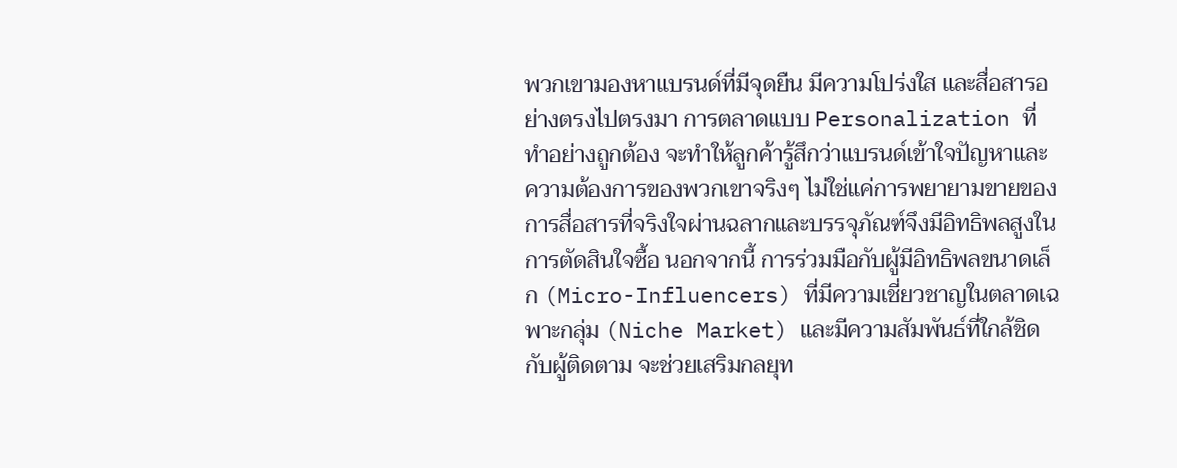พวกเขามองหาแบรนด์ที่มีจุดยืน มีความโปร่งใส และสื่อสารอย่างตรงไปตรงมา การตลาดแบบ Personalization ที่ทำอย่างถูกต้อง จะทำให้ลูกค้ารู้สึกว่าแบรนด์เข้าใจปัญหาและความต้องการของพวกเขาจริงๆ ไม่ใช่แค่การพยายามขายของ การสื่อสารที่จริงใจผ่านฉลากและบรรจุภัณฑ์จึงมีอิทธิพลสูงในการตัดสินใจซื้อ นอกจากนี้ การร่วมมือกับผู้มีอิทธิพลขนาดเล็ก (Micro-Influencers) ที่มีความเชี่ยวชาญในตลาดเฉพาะกลุ่ม (Niche Market) และมีความสัมพันธ์ที่ใกล้ชิดกับผู้ติดตาม จะช่วยเสริมกลยุท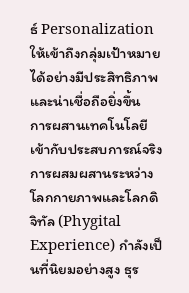ธ์ Personalization ให้เข้าถึงกลุ่มเป้าหมายได้อย่างมีประสิทธิภาพและน่าเชื่อถือยิ่งขึ้น
การผสานเทคโนโลยีเข้ากับประสบการณ์จริง
การผสมผสานระหว่างโลกกายภาพและโลกดิจิทัล (Phygital Experience) กำลังเป็นที่นิยมอย่างสูง ธุร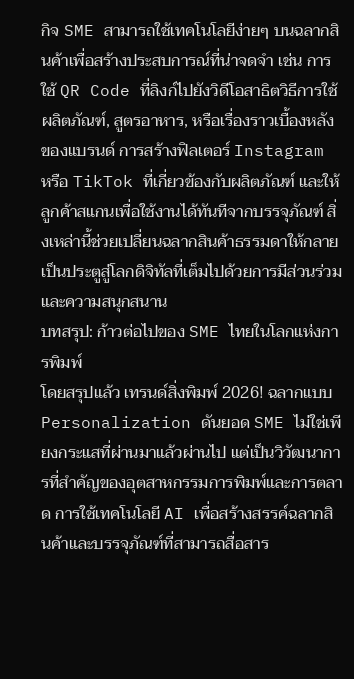กิจ SME สามารถใช้เทคโนโลยีง่ายๆ บนฉลากสินค้าเพื่อสร้างประสบการณ์ที่น่าจดจำ เช่น การใช้ QR Code ที่ลิงก์ไปยังวิดีโอสาธิตวิธีการใช้ผลิตภัณฑ์, สูตรอาหาร, หรือเรื่องราวเบื้องหลังของแบรนด์ การสร้างฟิลเตอร์ Instagram หรือ TikTok ที่เกี่ยวข้องกับผลิตภัณฑ์ และให้ลูกค้าสแกนเพื่อใช้งานได้ทันทีจากบรรจุภัณฑ์ สิ่งเหล่านี้ช่วยเปลี่ยนฉลากสินค้าธรรมดาให้กลายเป็นประตูสู่โลกดิจิทัลที่เต็มไปด้วยการมีส่วนร่วมและความสนุกสนาน
บทสรุป: ก้าวต่อไปของ SME ไทยในโลกแห่งการพิมพ์
โดยสรุปแล้ว เทรนด์สิ่งพิมพ์ 2026! ฉลากแบบ Personalization ดันยอด SME ไม่ใช่เพียงกระแสที่ผ่านมาแล้วผ่านไป แต่เป็นวิวัฒนาการที่สำคัญของอุตสาหกรรมการพิมพ์และการตลาด การใช้เทคโนโลยี AI เพื่อสร้างสรรค์ฉลากสินค้าและบรรจุภัณฑ์ที่สามารถสื่อสาร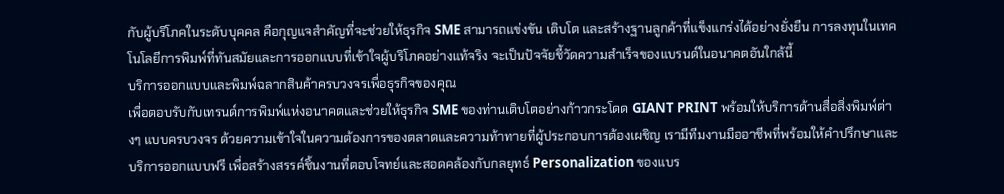กับผู้บริโภคในระดับบุคคล คือกุญแจสำคัญที่จะช่วยให้ธุรกิจ SME สามารถแข่งขัน เติบโต และสร้างฐานลูกค้าที่แข็งแกร่งได้อย่างยั่งยืน การลงทุนในเทคโนโลยีการพิมพ์ที่ทันสมัยและการออกแบบที่เข้าใจผู้บริโภคอย่างแท้จริง จะเป็นปัจจัยชี้วัดความสำเร็จของแบรนด์ในอนาคตอันใกล้นี้
บริการออกแบบและพิมพ์ฉลากสินค้าครบวงจรเพื่อธุรกิจของคุณ
เพื่อตอบรับกับเทรนด์การพิมพ์แห่งอนาคตและช่วยให้ธุรกิจ SME ของท่านเติบโตอย่างก้าวกระโดด GIANT PRINT พร้อมให้บริการด้านสื่อสิ่งพิมพ์ต่างๆ แบบครบวงจร ด้วยความเข้าใจในความต้องการของตลาดและความท้าทายที่ผู้ประกอบการต้องเผชิญ เรามีทีมงานมืออาชีพที่พร้อมให้คำปรึกษาและบริการออกแบบฟรี เพื่อสร้างสรรค์ชิ้นงานที่ตอบโจทย์และสอดคล้องกับกลยุทธ์ Personalization ของแบร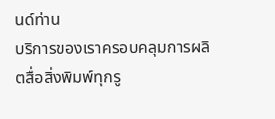นด์ท่าน
บริการของเราครอบคลุมการผลิตสื่อสิ่งพิมพ์ทุกรู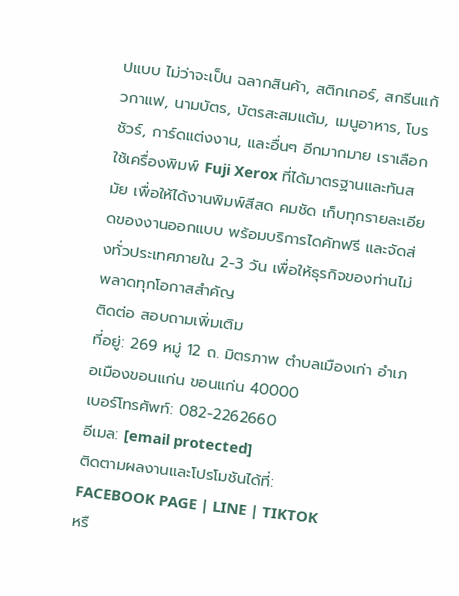ปแบบ ไม่ว่าจะเป็น ฉลากสินค้า, สติกเกอร์, สกรีนแก้วกาแฟ, นามบัตร, บัตรสะสมแต้ม, เมนูอาหาร, โบรชัวร์, การ์ดแต่งงาน, และอื่นๆ อีกมากมาย เราเลือกใช้เครื่องพิมพ์ Fuji Xerox ที่ได้มาตรฐานและทันสมัย เพื่อให้ได้งานพิมพ์สีสด คมชัด เก็บทุกรายละเอียดของงานออกแบบ พร้อมบริการไดคัทฟรี และจัดส่งทั่วประเทศภายใน 2-3 วัน เพื่อให้ธุรกิจของท่านไม่พลาดทุกโอกาสสำคัญ
ติดต่อ สอบถามเพิ่มเติม
ที่อยู่: 269 หมู่ 12 ถ. มิตรภาพ ตำบลเมืองเก่า อำเภอเมืองขอนแก่น ขอนแก่น 40000
เบอร์โทรศัพท์: 082-2262660
อีเมล: [email protected]
ติดตามผลงานและโปรโมชันได้ที่:
FACEBOOK PAGE | LINE | TIKTOK
หรื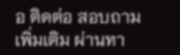อ ติดต่อ สอบถามเพิ่มเติม ผ่านทา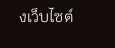งเว็บไซต์